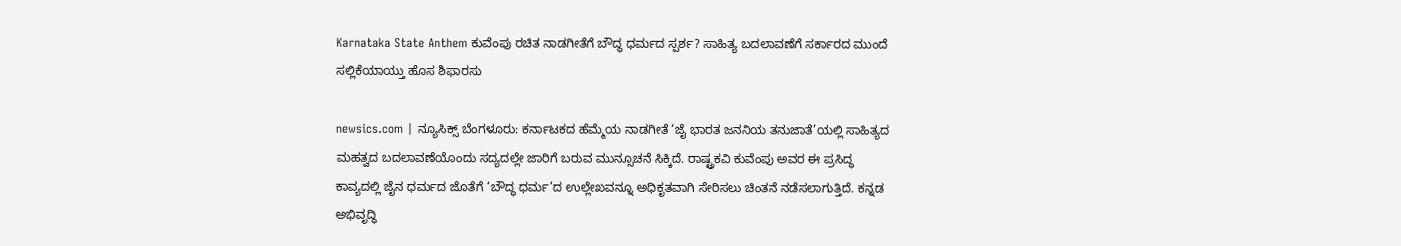Karnataka State Anthem ಕುವೆಂಪು ರಚಿತ ನಾಡಗೀತೆಗೆ ಬೌದ್ಧ ಧರ್ಮದ ಸ್ಪರ್ಶ? ಸಾಹಿತ್ಯ ಬದಲಾವಣೆಗೆ ಸರ್ಕಾರದ ಮುಂದೆ ಸಲ್ಲಿಕೆಯಾಯ್ತು ಹೊಸ ಶಿಫಾರಸು

newsics.com | ನ್ಯೂಸಿಕ್ಸ್ ಬೆಂಗಳೂರು: ಕರ್ನಾಟಕದ ಹೆಮ್ಮೆಯ ನಾಡಗೀತೆ ‘ಜೈ ಭಾರತ ಜನನಿಯ ತನುಜಾತೆ’ಯಲ್ಲಿ ಸಾಹಿತ್ಯದ ಮಹತ್ವದ ಬದಲಾವಣೆಯೊಂದು ಸದ್ಯದಲ್ಲೇ ಜಾರಿಗೆ ಬರುವ ಮುನ್ಸೂಚನೆ ಸಿಕ್ಕಿದೆ. ರಾಷ್ಟ್ರಕವಿ ಕುವೆಂಪು ಅವರ ಈ ಪ್ರಸಿದ್ಧ ಕಾವ್ಯದಲ್ಲಿ ಜೈನ ಧರ್ಮದ ಜೊತೆಗೆ ‘ಬೌದ್ಧ ಧರ್ಮ’ದ ಉಲ್ಲೇಖವನ್ನೂ ಅಧಿಕೃತವಾಗಿ ಸೇರಿಸಲು ಚಿಂತನೆ ನಡೆಸಲಾಗುತ್ತಿದೆ. ಕನ್ನಡ ಅಭಿವೃದ್ಧಿ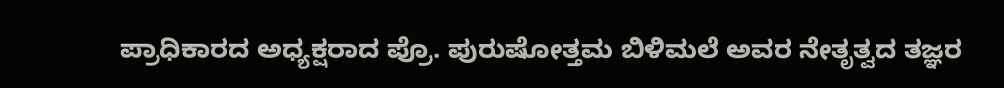ಪ್ರಾಧಿಕಾರದ ಅಧ್ಯಕ್ಷರಾದ ಪ್ರೊ. ಪುರುಷೋತ್ತಮ ಬಿಳಿಮಲೆ ಅವರ ನೇತೃತ್ವದ ತಜ್ಞರ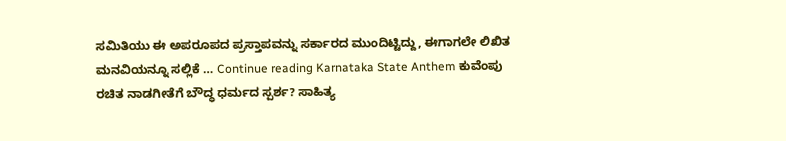ಸಮಿತಿಯು ಈ ಅಪರೂಪದ ಪ್ರಸ್ತಾಪವನ್ನು ಸರ್ಕಾರದ ಮುಂದಿಟ್ಟಿದ್ದು, ಈಗಾಗಲೇ ಲಿಖಿತ ಮನವಿಯನ್ನೂ ಸಲ್ಲಿಕೆ … Continue reading Karnataka State Anthem ಕುವೆಂಪು ರಚಿತ ನಾಡಗೀತೆಗೆ ಬೌದ್ಧ ಧರ್ಮದ ಸ್ಪರ್ಶ? ಸಾಹಿತ್ಯ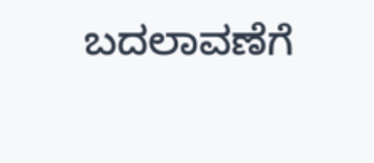ಬದಲಾವಣೆಗೆ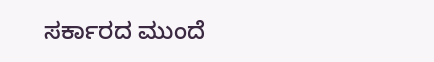ಸರ್ಕಾರದ ಮುಂದೆ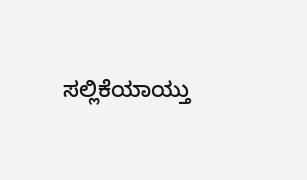ಸಲ್ಲಿಕೆಯಾಯ್ತು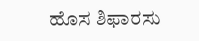ಹೊಸ ಶಿಫಾರಸು